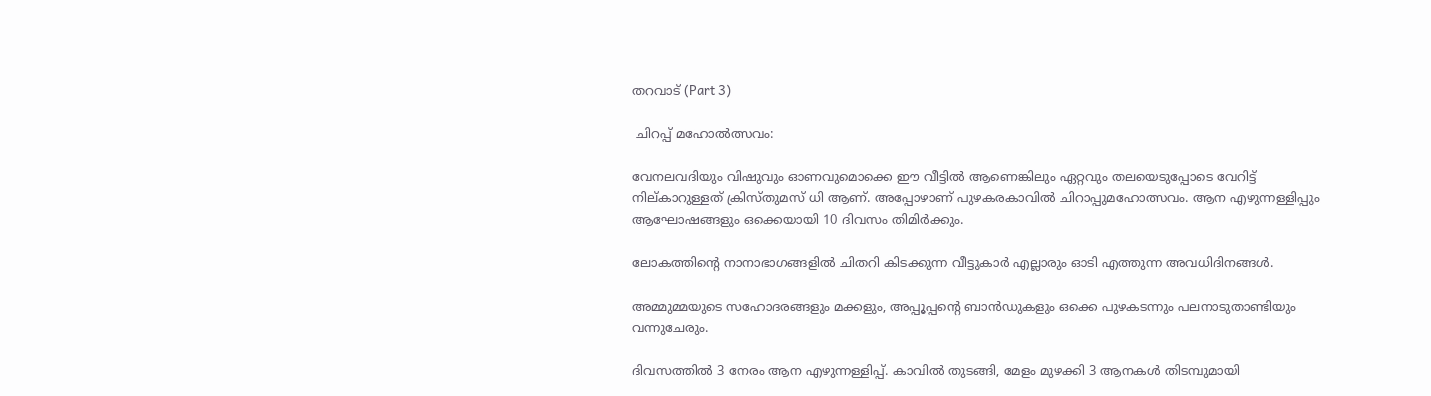തറവാട് (Part 3)

 ചിറപ്പ് മഹോൽത്സവം:

വേനലവദിയും വിഷുവും ഓണവുമൊക്കെ ഈ വീട്ടിൽ ആണെങ്കിലും ഏറ്റവും തലയെടുപ്പോടെ വേറിട്ട് നില്കാറുള്ളത് ക്രിസ്തുമസ് ധി ആണ്. അപ്പോഴാണ് പുഴകരകാവിൽ ചിറാപ്പുമഹോത്സവം. ആന എഴുന്നള്ളിപ്പും ആഘോഷങ്ങളും ഒക്കെയായി 10 ദിവസം തിമിർക്കും.

ലോകത്തിന്റെ നാനാഭാഗങ്ങളിൽ ചിതറി കിടക്കുന്ന വീട്ടുകാർ എല്ലാരും ഓടി എത്തുന്ന അവധിദിനങ്ങൾ.

അമ്മുമ്മയുടെ സഹോദരങ്ങളും മക്കളും, അപ്പൂപ്പന്റെ ബാൻഡുകളും ഒക്കെ പുഴകടന്നും പലനാടുതാണ്ടിയും വന്നുചേരും.

ദിവസത്തിൽ 3 നേരം ആന എഴുന്നള്ളിപ്പ്. കാവിൽ തുടങ്ങി, മേളം മുഴക്കി 3 ആനകൾ തിടമ്പുമായി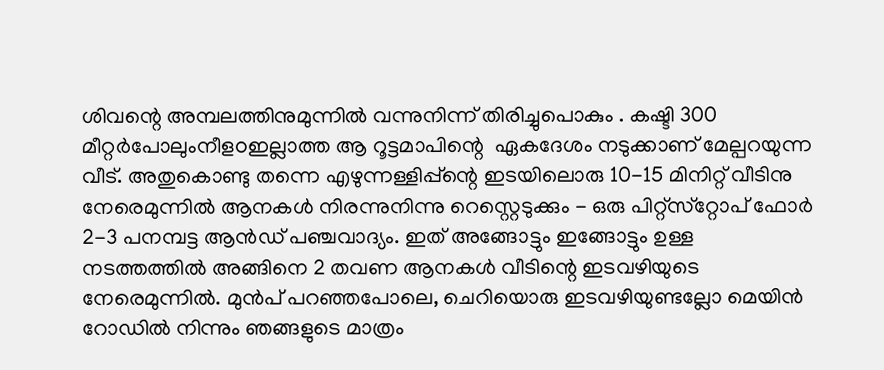ശിവന്റെ അമ്പലത്തിനുമുന്നിൽ വന്നുനിന്ന്‌ തിരിച്ചുപൊകും . കഷ്ടി 300 മീറ്റർപോലുംനീളoഇല്ലാത്ത ആ റൂട്ടമാപിന്റെ  ഏകദേശം നടുക്കാണ് മേല്പറയുന്ന വീട്. അതുകൊണ്ടു തന്നെ എഴുന്നള്ളിപ്പ്ന്റെ ഇടയിലൊരു 10-15 മിനിറ്റ് വീടിനു നേരെമുന്നിൽ ആനകൾ നിരന്നുനിന്നു റെസ്റ്റെടുക്കും - ഒരു പിറ്റ്‌സ്‌റ്റോപ് ഫോർ 2-3 പനമ്പട്ട ആൻഡ് പഞ്ചവാദ്യം. ഇത് അങ്ങോട്ടും ഇങ്ങോട്ടും ഉള്ള നടത്തത്തിൽ അങ്ങിനെ 2 തവണ ആനകൾ വീടിന്റെ ഇടവഴിയുടെ  നേരെമുന്നിൽ. മുൻപ് പറഞ്ഞപോലെ, ചെറിയൊരു ഇടവഴിയുണ്ടല്ലോ മെയിൻ റോഡിൽ നിന്നും ഞങ്ങളുടെ മാത്രം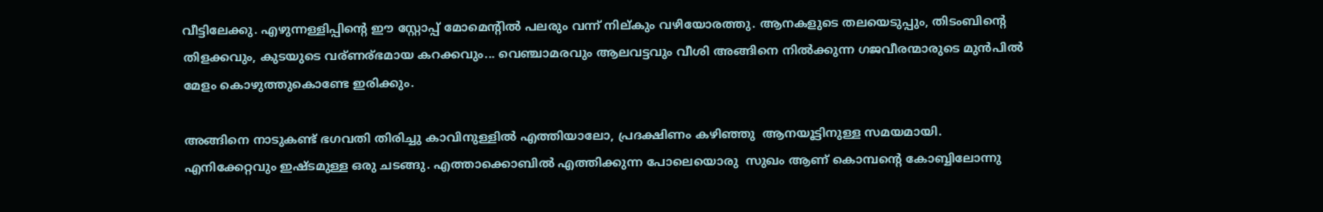വീട്ടിലേക്കു. എഴുന്നള്ളിപ്പിന്റെ ഈ സ്റ്റോപ്പ്‌ മോമെന്റിൽ പലരും വന്ന് നില്കും വഴിയോരത്തു. ആനകളുടെ തലയെടുപ്പും, തിടംബിന്റെ തിളക്കവും, കുടയുടെ വര്ണര്ഭമായ കറക്കവും... വെഞ്ചാമരവും ആലവട്ടവും വീശി അങ്ങിനെ നിൽക്കുന്ന ഗജവീരന്മാരുടെ മുൻപിൽ മേളം കൊഴുത്തുകൊണ്ടേ ഇരിക്കും.

അങ്ങിനെ നാടുകണ്ട്‌ ഭഗവതി തിരിച്ചു കാവിനുള്ളിൽ എത്തിയാലോ, പ്രദക്ഷിണം കഴിഞ്ഞു  ആനയൂട്ടിനുള്ള സമയമായി. എനിക്കേറ്റവും ഇഷ്ടമുള്ള ഒരു ചടങ്ങു. എത്താക്കൊബിൽ എത്തിക്കുന്ന പോലെയൊരു  സുഖം ആണ് കൊമ്പന്റെ കോബ്ബിലോന്നു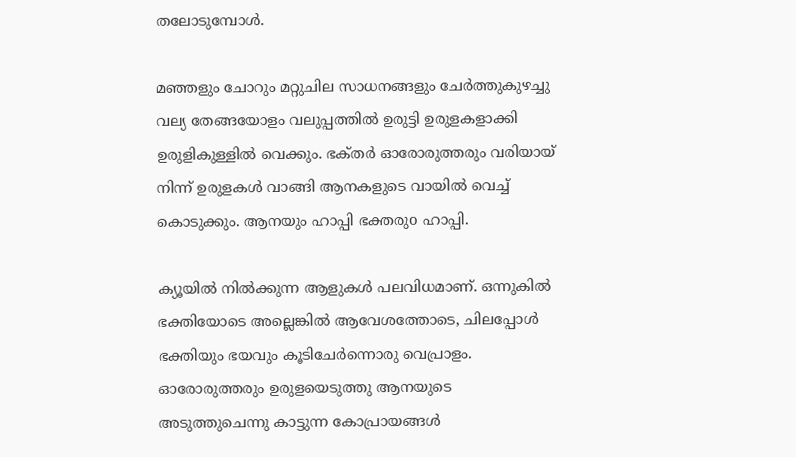തലോടുമ്പോൾ.

മഞ്ഞളും ചോറും മറ്റുചില സാധനങ്ങളും ചേർത്തുകുഴച്ചു വല്യ തേങ്ങയോളം വലുപ്പത്തിൽ ഉരുട്ടി ഉരുളകളാക്കി ഉരുളികുള്ളിൽ വെക്കും. ഭക്‌തർ ഓരോരുത്തരും വരിയായ് നിന്ന് ഉരുളകൾ വാങ്ങി ആനകളുടെ വായിൽ വെച്ച് കൊടുക്കും. ആനയും ഹാപ്പി ഭക്തരുo ഹാപ്പി.

ക്യൂയിൽ നിൽക്കുന്ന ആളുകൾ പലവിധമാണ്. ഒന്നുകിൽ ഭക്തിയോടെ അല്ലെങ്കിൽ ആവേശത്തോടെ, ചിലപ്പോൾ ഭക്തിയും ഭയവും കൂടിചേർന്നൊരു വെപ്രാളം. ഓരോരുത്തരും ഉരുളയെടുത്തു ആനയുടെ അടുത്തുചെന്നു കാട്ടുന്ന കോപ്രായങ്ങൾ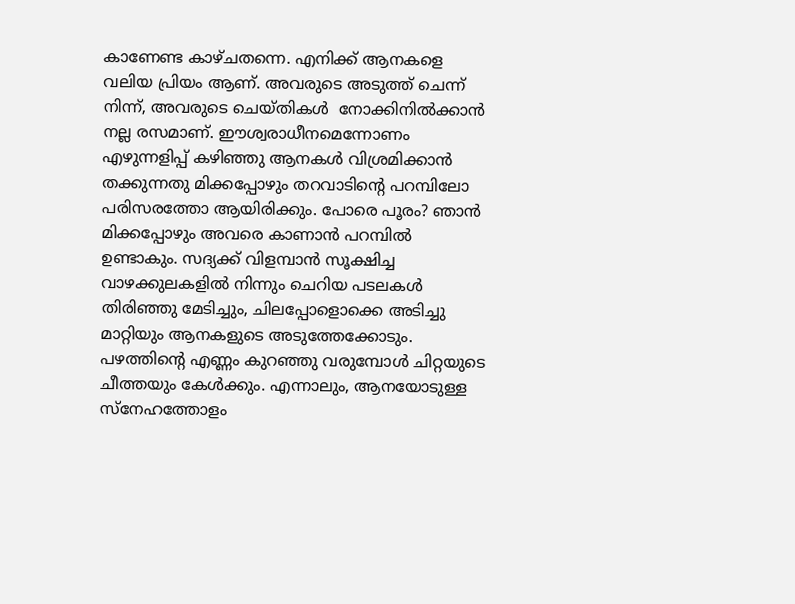കാണേണ്ട കാഴ്ചതന്നെ. എനിക്ക് ആനകളെ വലിയ പ്രിയം ആണ്. അവരുടെ അടുത്ത് ചെന്ന് നിന്ന്, അവരുടെ ചെയ്തികൾ  നോക്കിനിൽക്കാൻ നല്ല രസമാണ്. ഈശ്വരാധീനമെന്നോണം എഴുന്നളിപ്പ് കഴിഞ്ഞു ആനകൾ വിശ്രമിക്കാൻ തക്കുന്നതു മിക്കപ്പോഴും തറവാടിന്റെ പറമ്പിലോ പരിസരത്തോ ആയിരിക്കും. പോരെ പൂരം? ഞാൻ മിക്കപ്പോഴും അവരെ കാണാൻ പറമ്പിൽ ഉണ്ടാകും. സദ്യക്ക് വിളമ്പാൻ സൂക്ഷിച്ച വാഴക്കുലകളിൽ നിന്നും ചെറിയ പടലകൾ തിരിഞ്ഞു മേടിച്ചും, ചിലപ്പോളൊക്കെ അടിച്ചു മാറ്റിയും ആനകളുടെ അടുത്തേക്കോടും. പഴത്തിന്റെ എണ്ണം കുറഞ്ഞു വരുമ്പോൾ ചിറ്റയുടെ ചീത്തയും കേൾക്കും. എന്നാലും, ആനയോടുള്ള സ്നേഹത്തോളം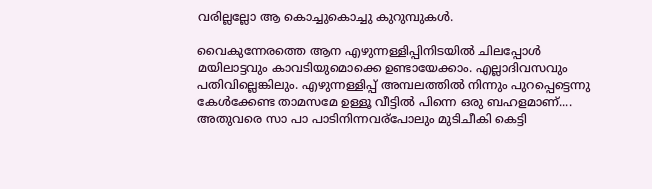വരില്ലല്ലോ ആ കൊച്ചുകൊച്ചു കുറുമ്പുകൾ.

വൈകുന്നേരത്തെ ആന എഴുന്നള്ളിപ്പിനിടയിൽ ചിലപ്പോൾ മയിലാട്ടവും കാവടിയുമൊക്കെ ഉണ്ടായേക്കാം. എല്ലാദിവസവും പതിവില്ലെങ്കിലും. എഴുന്നള്ളിപ്പ് അമ്പലത്തിൽ നിന്നും പുറപ്പെട്ടെന്നു  കേൾക്കേണ്ട താമസമേ ഉള്ളൂ വീട്ടിൽ പിന്നെ ഒരു ബഹളമാണ്.... അതുവരെ സാ പാ പാടിനിന്നവര്പോലും മുടിചീകി കെട്ടി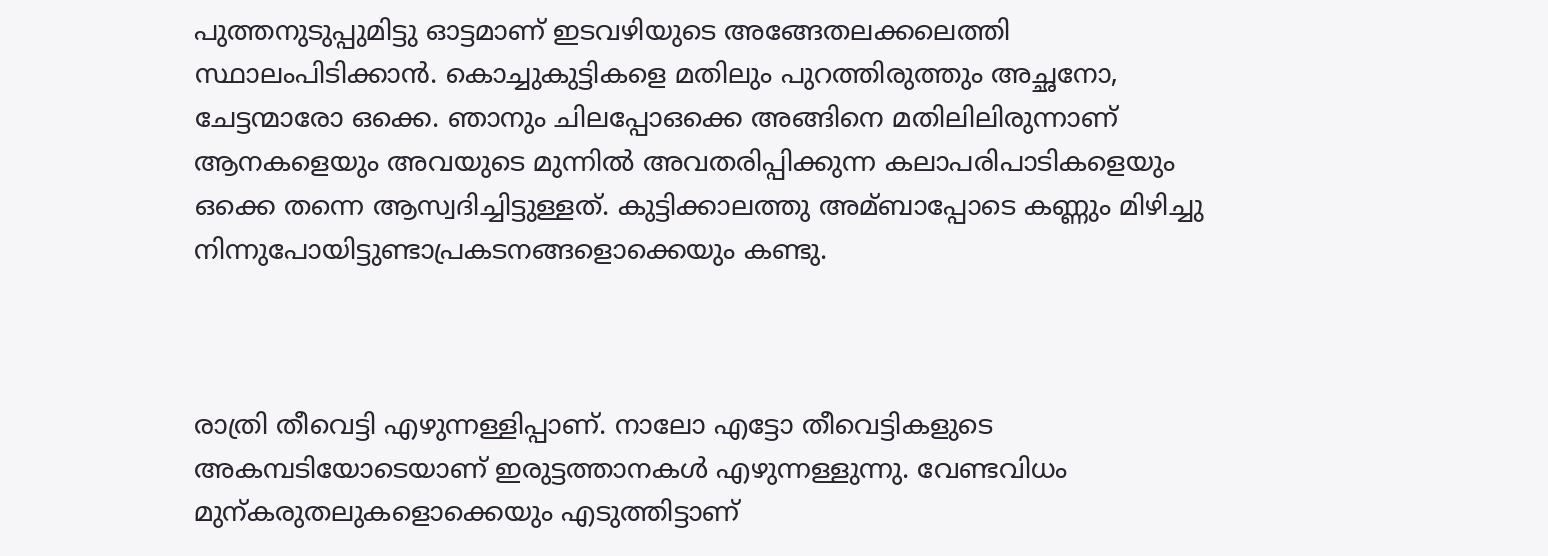പുത്തനുടുപ്പുമിട്ടു ഓട്ടമാണ് ഇടവഴിയുടെ അങ്ങേതലക്കലെത്തി സ്ഥാലംപിടിക്കാൻ. കൊച്ചുകുട്ടികളെ മതിലും പുറത്തിരുത്തും അച്ഛനോ, ചേട്ടന്മാരോ ഒക്കെ. ഞാനും ചിലപ്പോഒക്കെ അങ്ങിനെ മതിലിലിരുന്നാണ് ആനകളെയും അവയുടെ മുന്നിൽ അവതരിപ്പിക്കുന്ന കലാപരിപാടികളെയും ഒക്കെ തന്നെ ആസ്വദിച്ചിട്ടുള്ളത്. കുട്ടിക്കാലത്തു അമ്ബാപ്പോടെ കണ്ണും മിഴിച്ചു നിന്നുപോയിട്ടുണ്ടാപ്രകടനങ്ങളൊക്കെയും കണ്ടു.



രാത്രി തീവെട്ടി എഴുന്നള്ളിപ്പാണ്. നാലോ എട്ടോ തീവെട്ടികളുടെ അകമ്പടിയോടെയാണ് ഇരുട്ടത്താനകൾ എഴുന്നള്ളുന്നു. വേണ്ടവിധം മുന്കരുതലുകളൊക്കെയും എടുത്തിട്ടാണ്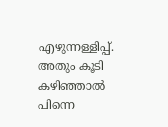എഴുന്നള്ളിപ്പ്. അതും കൂടി കഴിഞ്ഞാൽ പിന്നെ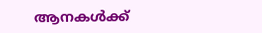ആനകൾക്ക്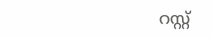റസ്റ്റ്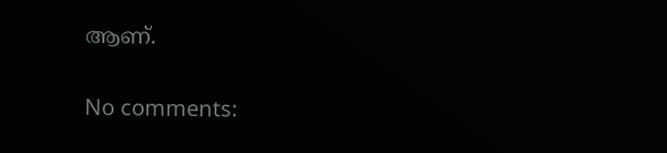ആണ്.

No comments: